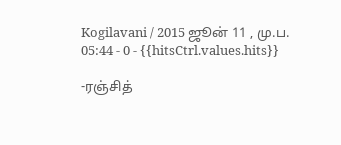Kogilavani / 2015 ஜூன் 11 , மு.ப. 05:44 - 0 - {{hitsCtrl.values.hits}}

-ரஞ்சித்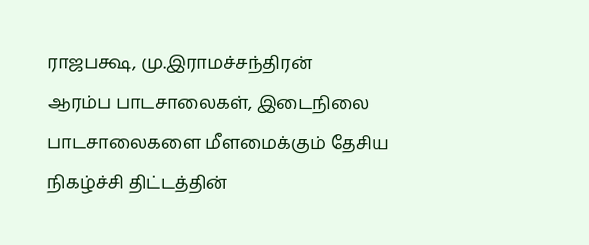ராஜபக்ஷ, மு.இராமச்சந்திரன்
ஆரம்ப பாடசாலைகள், இடைநிலை பாடசாலைகளை மீளமைக்கும் தேசிய நிகழ்ச்சி திட்டத்தின்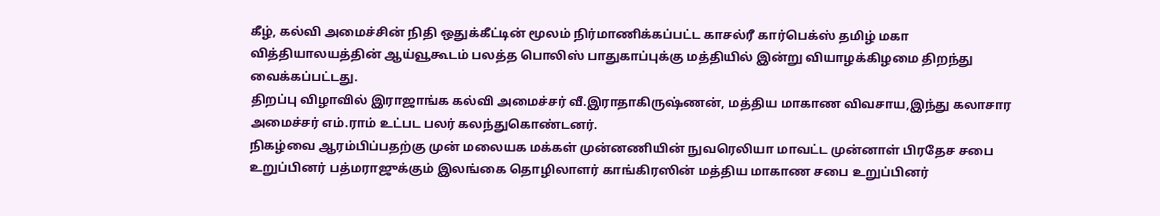கீழ், கல்வி அமைச்சின் நிதி ஒதுக்கீட்டின் மூலம் நிர்மாணிக்கப்பட்ட காசல்ரீ கார்பெக்ஸ் தமிழ் மகா வித்தியாலயத்தின் ஆய்வூகூடம் பலத்த பொலிஸ் பாதுகாப்புக்கு மத்தியில் இன்று வியாழக்கிழமை திறந்து வைக்கப்பட்டது.
திறப்பு விழாவில் இராஜாங்க கல்வி அமைச்சர் வீ.இராதாகிருஷ்ணன், மத்திய மாகாண விவசாய,இந்து கலாசார அமைச்சர் எம்.ராம் உட்பட பலர் கலந்துகொண்டனர்.
நிகழ்வை ஆரம்பிப்பதற்கு முன் மலையக மக்கள் முன்னணியின் நுவரெலியா மாவட்ட முன்னாள் பிரதேச சபை உறுப்பினர் பத்மராஜுக்கும் இலங்கை தொழிலாளர் காங்கிரஸின் மத்திய மாகாண சபை உறுப்பினர்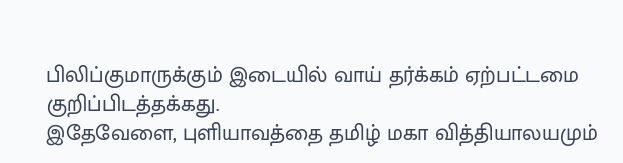பிலிப்குமாருக்கும் இடையில் வாய் தர்க்கம் ஏற்பட்டமை குறிப்பிடத்தக்கது.
இதேவேளை, புளியாவத்தை தமிழ் மகா வித்தியாலயமும்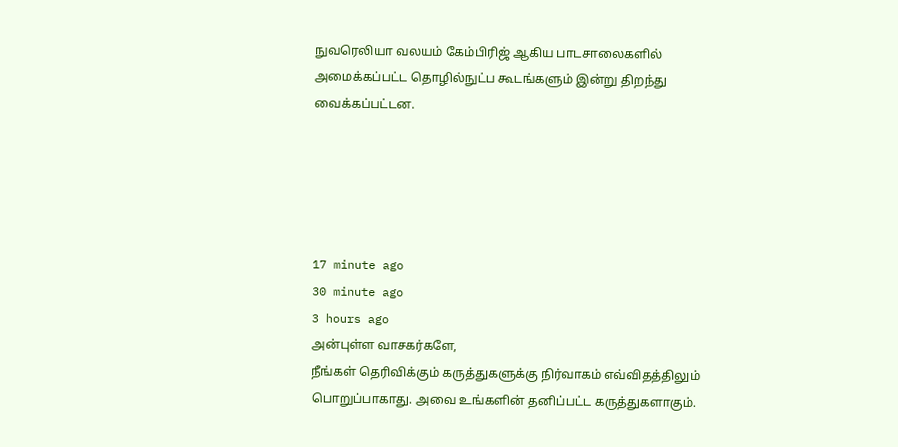நுவரெலியா வலயம் கேம்பிரிஜ் ஆகிய பாடசாலைகளில் அமைக்கப்பட்ட தொழில்நுட்ப கூடங்களும் இன்று திறந்து வைக்கப்பட்டன.





17 minute ago
30 minute ago
3 hours ago
அன்புள்ள வாசகர்களே,
நீங்கள் தெரிவிக்கும் கருத்துகளுக்கு நிர்வாகம் எவ்விதத்திலும் பொறுப்பாகாது. அவை உங்களின் தனிப்பட்ட கருத்துகளாகும்.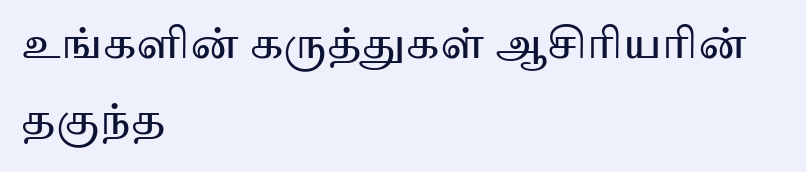உங்களின் கருத்துகள் ஆசிரியரின் தகுந்த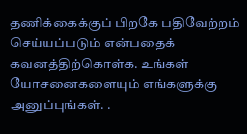தணிக்கைக்குப் பிறகே பதிவேற்றம் செய்யப்படும் என்பதைக் கவனத்திற்கொள்க. உங்கள் யோசனைகளையும் எங்களுக்கு அனுப்புங்கள். .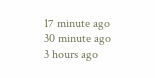17 minute ago
30 minute ago
3 hours ago